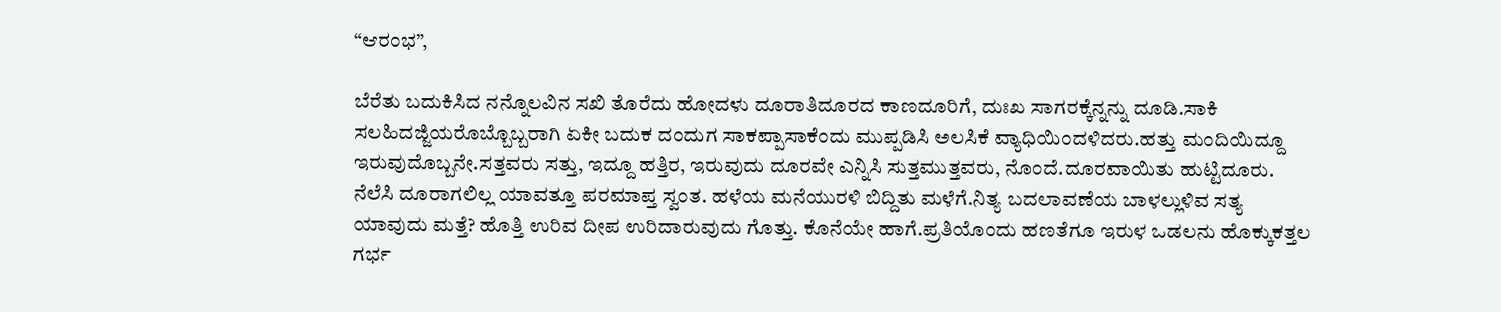“ಆರಂಭ”,

ಬೆರೆತು ಬದುಕಿಸಿದ ನನ್ನೊಲವಿನ ಸಖಿ ತೊರೆದು ಹೋದಳು ದೂರಾತಿದೂರದ ಕಾಣದೂರಿಗೆ, ದುಃಖ ಸಾಗರಕ್ಕೆನ್ನನ್ನು ದೂಡಿ.ಸಾಕಿ ಸಲಹಿದಜ್ಜಿಯರೊಬ್ಬೊಬ್ಬರಾಗಿ ಏಕೀ ಬದುಕ ದಂದುಗ ಸಾಕಪ್ಪಾಸಾಕೆಂದು ಮುಪ್ಪಡಿಸಿ ಅಲಸಿಕೆ ವ್ಯಾಧಿಯಿಂದಳಿದರು.ಹತ್ತು ಮಂದಿಯಿದ್ದೂ ಇರುವುದೊಬ್ಬನೇ.ಸತ್ತವರು ಸತ್ತು, ಇದ್ದೂ ಹತ್ತಿರ, ಇರುವುದು ದೂರವೇ ಎನ್ನಿಸಿ ಸುತ್ತಮುತ್ತವರು, ನೊಂದೆ.ದೂರವಾಯಿತು ಹುಟ್ಟಿದೂರು. ನೆಲೆಸಿ ದೂರಾಗಲಿಲ್ಲ ಯಾವತ್ತೂ ಪರಮಾಪ್ತ ಸ್ವಂತ. ಹಳೆಯ ಮನೆಯುರಳಿ ಬಿದ್ದಿತು ಮಳೆಗೆ.ನಿತ್ಯ ಬದಲಾವಣೆಯ ಬಾಳಲ್ಲುಳಿವ ಸತ್ಯ ಯಾವುದು ಮತ್ತೆ? ಹೊತ್ತಿ ಉರಿವ ದೀಪ ಉರಿದಾರುವುದು ಗೊತ್ತು. ಕೊನೆಯೇ ಹಾಗೆ.ಪ್ರತಿಯೊಂದು ಹಣತೆಗೂ ಇರುಳ ಒಡಲನು ಹೊಕ್ಕುಕತ್ತಲ ಗರ್ಭ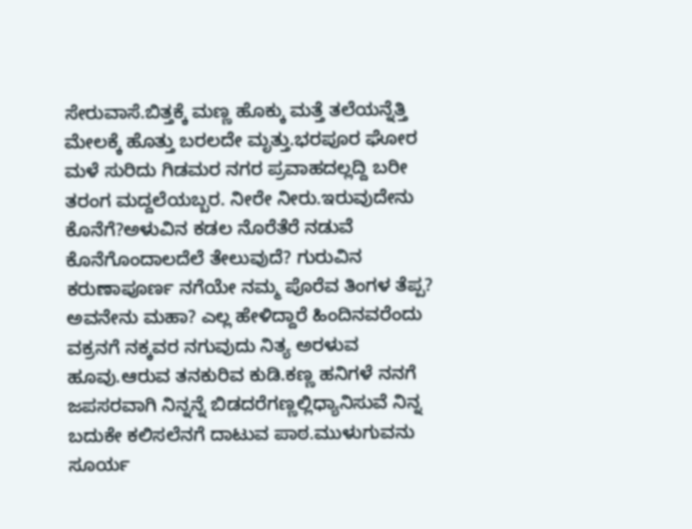ಸೇರುವಾಸೆ.ಬಿತ್ತಕ್ಕೆ ಮಣ್ಣ ಹೊಕ್ಕು ಮತ್ತೆ ತಲೆಯನ್ನೆತ್ತಿ ಮೇಲಕ್ಕೆ ಹೊತ್ತು ಬರಲದೇ ಮೃತ್ತು.ಭರಪೂರ ಘೋರ ಮಳೆ ಸುರಿದು ಗಿಡಮರ ನಗರ ಪ್ರವಾಹದಲ್ಲದ್ದಿ ಬರೀ ತರಂಗ ಮದ್ದಲೆಯಬ್ಬರ. ನೀರೇ ನೀರು.ಇರುವುದೇನು ಕೊನೆಗೆ?ಅಳುವಿನ ಕಡಲ ನೊರೆತೆರೆ ನಡುವೆ ಕೊನೆಗೊಂದಾಲದೆಲೆ ತೇಲುವುದೆ? ಗುರುವಿನ ಕರುಣಾಪೂರ್ಣ ನಗೆಯೇ ನಮ್ಮ ಪೊರೆವ ತಿಂಗಳ ತೆಪ್ಪ? ಅವನೇನು ಮಹಾ? ಎಲ್ಲ ಹೇಳಿದ್ದಾರೆ ಹಿಂದಿನವರೆಂದು ವಕ್ರನಗೆ ನಕ್ಕವರ ನಗುವುದು ನಿತ್ಯ ಅರಳುವ ಹೂವು.ಆರುವ ತನಕುರಿವ ಕುಡಿ.ಕಣ್ಣ ಹನಿಗಳೆ ನನಗೆ ಜಪಸರವಾಗಿ ನಿನ್ನನ್ನೆ ಬಿಡದರೆಗಣ್ಣಲ್ಲಿಧ್ಯಾನಿಸುವೆ ನಿನ್ನ ಬದುಕೇ ಕಲಿಸಲೆನಗೆ ದಾಟುವ ಪಾಠ.ಮುಳುಗುವನು ಸೂರ್ಯ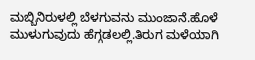ಮಬ್ಬಿನಿರುಳಲ್ಲಿ ಬೆಳಗುವನು ಮುಂಜಾನೆ.ಹೊಳೆ ಮುಳುಗುವುದು ಹೆಗ್ಗಡಲಲ್ಲಿ.ತಿರುಗ ಮಳೆಯಾಗಿ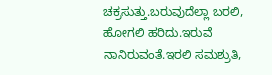ಚಕ್ರಸುತ್ತು.ಬರುವುದೆಲ್ಲಾ ಬರಲಿ, ಹೋಗಲಿ ಹರಿದು.ಇರುವೆ ನಾನಿರುವಂತೆ.ಇರಲಿ ಸಮಶ್ರುತಿ,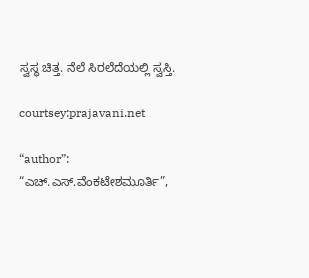ಸ್ವಸ್ಥ ಚಿತ್ತ. ನೆಲೆ ಸಿರಲೆದೆಯಲ್ಲಿ ಸ್ವಸ್ತಿ.

courtsey:prajavani.net

“author”: “ಎಚ್‌.ಎಸ್‌.ವೆಂಕಟೇಶಮೂರ್ತಿ”,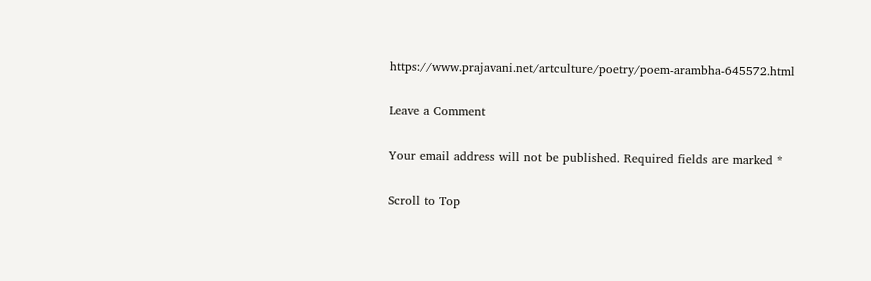https://www.prajavani.net/artculture/poetry/poem-arambha-645572.html

Leave a Comment

Your email address will not be published. Required fields are marked *

Scroll to Top